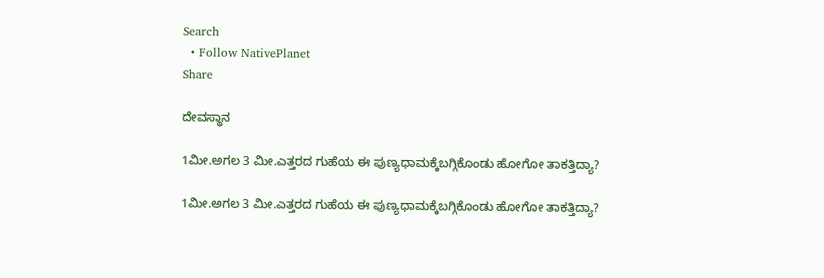Search
  • Follow NativePlanet
Share

ದೇವಸ್ಥಾನ

1ಮೀ.ಅಗಲ 3 ಮೀ.ಎತ್ತರದ ಗುಹೆಯ ಈ ಪುಣ್ಯಧಾಮಕ್ಕೆಬಗ್ಗಿಕೊಂಡು ಹೋಗೋ ತಾಕತ್ತಿದ್ಯಾ?

1ಮೀ.ಅಗಲ 3 ಮೀ.ಎತ್ತರದ ಗುಹೆಯ ಈ ಪುಣ್ಯಧಾಮಕ್ಕೆಬಗ್ಗಿಕೊಂಡು ಹೋಗೋ ತಾಕತ್ತಿದ್ಯಾ?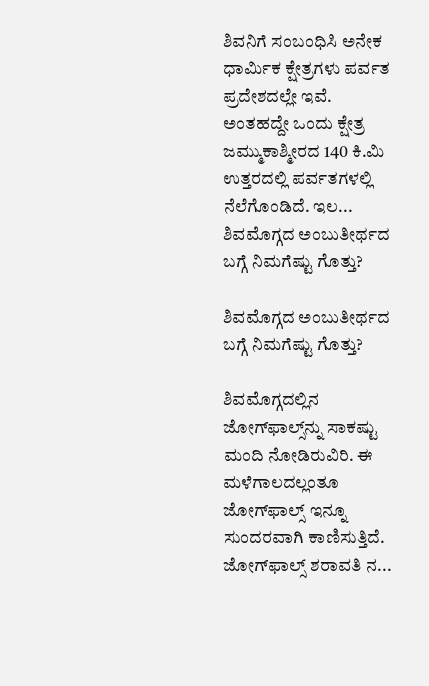ಶಿವನಿಗೆ ಸಂಬಂಧಿಸಿ ಅನೇಕ ಧಾರ್ಮಿಕ ಕ್ಷೇತ್ರಗಳು ಪರ್ವತ ಪ್ರದೇಶದಲ್ಲೇ ಇವೆ. ಅಂತಹದ್ದೇ ಒಂದು ಕ್ಷೇತ್ರ ಜಮ್ಮುಕಾಶ್ಮೀರದ 140 ಕಿ.ಮಿ ಉತ್ತರದಲ್ಲಿ ಪರ್ವತಗಳಲ್ಲಿ ನೆಲೆಗೊಂಡಿದೆ. ಇಲ...
ಶಿವಮೊಗ್ಗದ ಅಂಬುತೀರ್ಥದ ಬಗ್ಗೆ ನಿಮಗೆಷ್ಟು ಗೊತ್ತು?

ಶಿವಮೊಗ್ಗದ ಅಂಬುತೀರ್ಥದ ಬಗ್ಗೆ ನಿಮಗೆಷ್ಟು ಗೊತ್ತು?

ಶಿವಮೊಗ್ಗದಲ್ಲಿನ ಜೋಗ್‌ಫಾಲ್ಸ್‌ನ್ನು ಸಾಕಷ್ಟು ಮಂದಿ ನೋಡಿರುವಿರಿ. ಈ ಮಳೆಗಾಲದಲ್ಲಂತೂ ಜೋಗ್‌ಫಾಲ್ಸ್‌ ಇನ್ನೂ ಸುಂದರವಾಗಿ ಕಾಣಿಸುತ್ತಿದೆ. ಜೋಗ್‌ಫಾಲ್ಸ್‌ ಶರಾವತಿ ನ...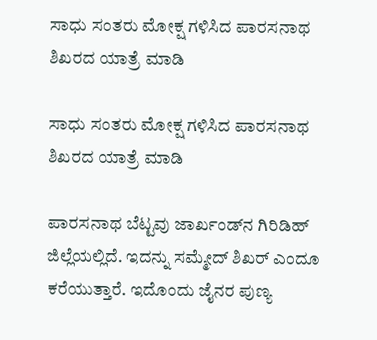ಸಾಧು ಸಂತರು ಮೋಕ್ಷ ಗಳಿಸಿದ ಪಾರಸನಾಥ ಶಿಖರದ ಯಾತ್ರೆ ಮಾಡಿ

ಸಾಧು ಸಂತರು ಮೋಕ್ಷ ಗಳಿಸಿದ ಪಾರಸನಾಥ ಶಿಖರದ ಯಾತ್ರೆ ಮಾಡಿ

ಪಾರಸನಾಥ ಬೆಟ್ಟವು ಜಾರ್ಖಂಡ್‌ನ ಗಿರಿಡಿಹ್‌ ಜಿಲ್ಲೆಯಲ್ಲಿದೆ. ಇದನ್ನು ಸಮ್ಮೇದ್ ಶಿಖರ್ ಎಂದೂ ಕರೆಯುತ್ತಾರೆ. ಇದೊಂದು ಜೈನರ ಪುಣ್ಯ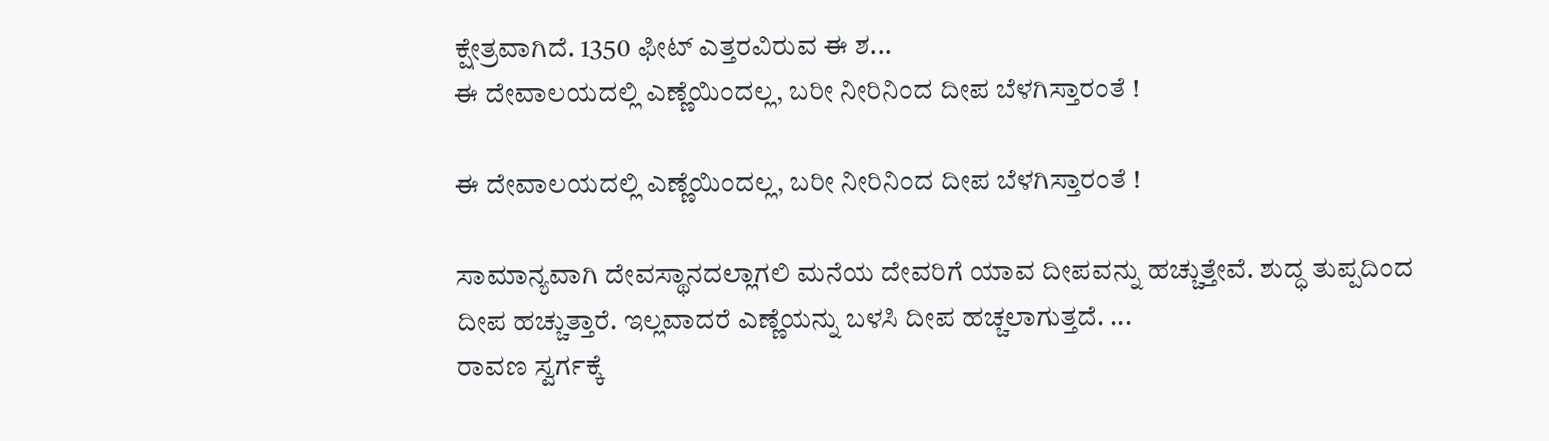ಕ್ಷೇತ್ರವಾಗಿದೆ. 1350 ಫೀಟ್ ಎತ್ತರವಿರುವ ಈ ಶ...
ಈ ದೇವಾಲಯದಲ್ಲಿ ಎಣ್ಣೆಯಿಂದಲ್ಲ, ಬರೀ ನೀರಿನಿಂದ ದೀಪ ಬೆಳಗಿಸ್ತಾರಂತೆ !

ಈ ದೇವಾಲಯದಲ್ಲಿ ಎಣ್ಣೆಯಿಂದಲ್ಲ, ಬರೀ ನೀರಿನಿಂದ ದೀಪ ಬೆಳಗಿಸ್ತಾರಂತೆ !

ಸಾಮಾನ್ಯವಾಗಿ ದೇವಸ್ಥಾನದಲ್ಲಾಗಲಿ ಮನೆಯ ದೇವರಿಗೆ ಯಾವ ದೀಪವನ್ನು ಹಚ್ಚುತ್ತೇವೆ. ಶುದ್ಧ ತುಪ್ಪದಿಂದ ದೀಪ ಹಚ್ಚುತ್ತಾರೆ. ಇಲ್ಲವಾದರೆ ಎಣ್ಣೆಯನ್ನು ಬಳಸಿ ದೀಪ ಹಚ್ಚಲಾಗುತ್ತದೆ. ...
ರಾವಣ ಸ್ವರ್ಗಕ್ಕೆ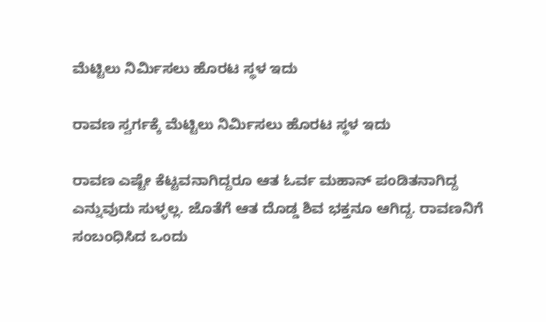ಮೆಟ್ಟಿಲು ನಿರ್ಮಿಸಲು ಹೊರಟ ಸ್ಥಳ ಇದು

ರಾವಣ ಸ್ವರ್ಗಕ್ಕೆ ಮೆಟ್ಟಿಲು ನಿರ್ಮಿಸಲು ಹೊರಟ ಸ್ಥಳ ಇದು

ರಾವಣ ಎಷ್ಟೇ ಕೆಟ್ಟವನಾಗಿದ್ದರೂ ಆತ ಓರ್ವ ಮಹಾನ್ ಪಂಡಿತನಾಗಿದ್ದ ಎನ್ನುವುದು ಸುಳ್ಳಲ್ಲ. ಜೊತೆಗೆ ಆತ ದೊಡ್ಡ ಶಿವ ಭಕ್ತನೂ ಆಗಿದ್ದ. ರಾವಣನಿಗೆ ಸಂಬಂಧಿಸಿದ ಒಂದು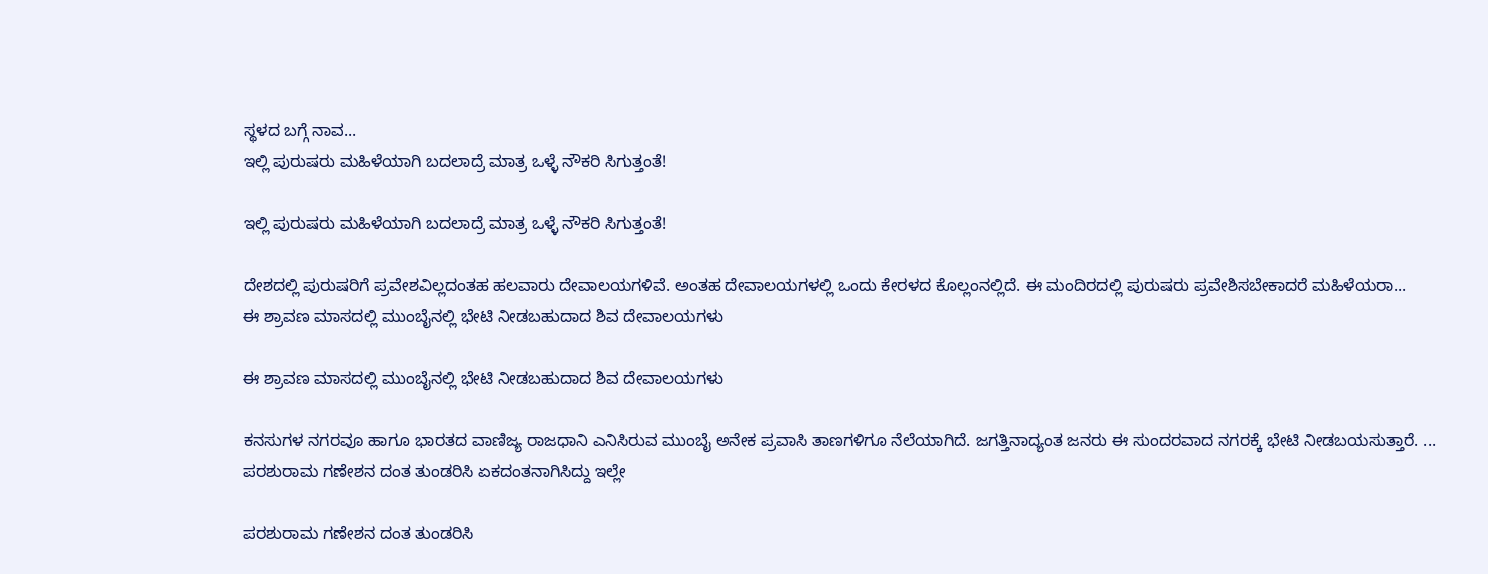ಸ್ಥಳದ ಬಗ್ಗೆ ನಾವ...
ಇಲ್ಲಿ ಪುರುಷರು ಮಹಿಳೆಯಾಗಿ ಬದಲಾದ್ರೆ ಮಾತ್ರ ಒಳ್ಳೆ ನೌಕರಿ ಸಿಗುತ್ತಂತೆ!

ಇಲ್ಲಿ ಪುರುಷರು ಮಹಿಳೆಯಾಗಿ ಬದಲಾದ್ರೆ ಮಾತ್ರ ಒಳ್ಳೆ ನೌಕರಿ ಸಿಗುತ್ತಂತೆ!

ದೇಶದಲ್ಲಿ ಪುರುಷರಿಗೆ ಪ್ರವೇಶವಿಲ್ಲದಂತಹ ಹಲವಾರು ದೇವಾಲಯಗಳಿವೆ. ಅಂತಹ ದೇವಾಲಯಗಳಲ್ಲಿ ಒಂದು ಕೇರಳದ ಕೊಲ್ಲಂನಲ್ಲಿದೆ. ಈ ಮಂದಿರದಲ್ಲಿ ಪುರುಷರು ಪ್ರವೇಶಿಸಬೇಕಾದರೆ ಮಹಿಳೆಯರಾ...
ಈ ಶ್ರಾವಣ ಮಾಸದಲ್ಲಿ ಮುಂಬೈನಲ್ಲಿ ಭೇಟಿ ನೀಡಬಹುದಾದ ಶಿವ ದೇವಾಲಯಗಳು

ಈ ಶ್ರಾವಣ ಮಾಸದಲ್ಲಿ ಮುಂಬೈನಲ್ಲಿ ಭೇಟಿ ನೀಡಬಹುದಾದ ಶಿವ ದೇವಾಲಯಗಳು

ಕನಸುಗಳ ನಗರವೂ ಹಾಗೂ ಭಾರತದ ವಾಣಿಜ್ಯ ರಾಜಧಾನಿ ಎನಿಸಿರುವ ಮುಂಬೈ ಅನೇಕ ಪ್ರವಾಸಿ ತಾಣಗಳಿಗೂ ನೆಲೆಯಾಗಿದೆ. ಜಗತ್ತಿನಾದ್ಯಂತ ಜನರು ಈ ಸುಂದರವಾದ ನಗರಕ್ಕೆ ಭೇಟಿ ನೀಡಬಯಸುತ್ತಾರೆ. ...
ಪರಶುರಾಮ ಗಣೇಶನ ದಂತ ತುಂಡರಿಸಿ ಏಕದಂತನಾಗಿಸಿದ್ದು ಇಲ್ಲೇ

ಪರಶುರಾಮ ಗಣೇಶನ ದಂತ ತುಂಡರಿಸಿ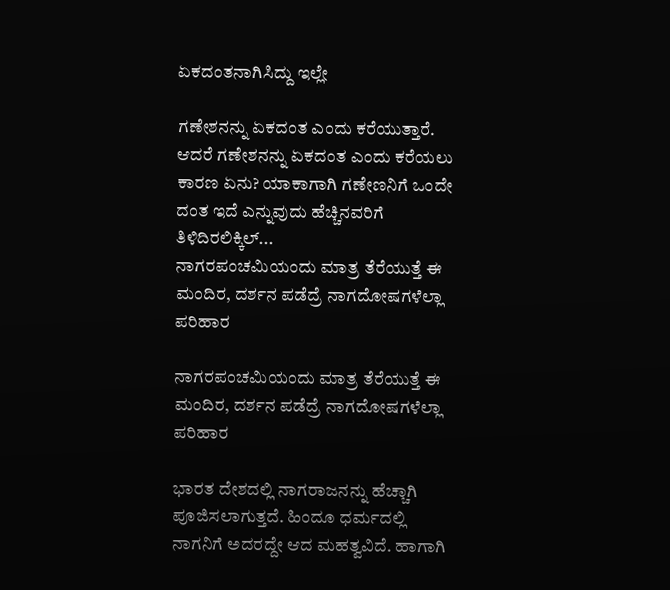ಏಕದಂತನಾಗಿಸಿದ್ದು ಇಲ್ಲೇ

ಗಣೇಶನನ್ನು ಏಕದಂತ ಎಂದು ಕರೆಯುತ್ತಾರೆ. ಆದರೆ ಗಣೇಶನನ್ನು ಏಕದಂತ ಎಂದು ಕರೆಯಲು ಕಾರಣ ಏನು? ಯಾಕಾಗಾಗಿ ಗಣೇಣನಿಗೆ ಒಂದೇ ದಂತ ಇದೆ ಎನ್ನುವುದು ಹೆಚ್ಚಿನವರಿಗೆ ತಿಳಿದಿರಲಿಕ್ಕಿಲ್...
ನಾಗರಪಂಚಮಿಯಂದು ಮಾತ್ರ ತೆರೆಯುತ್ತೆ ಈ ಮಂದಿರ, ದರ್ಶನ ಪಡೆದ್ರೆ ನಾಗದೋಷಗಳೆಲ್ಲಾ ಪರಿಹಾರ

ನಾಗರಪಂಚಮಿಯಂದು ಮಾತ್ರ ತೆರೆಯುತ್ತೆ ಈ ಮಂದಿರ, ದರ್ಶನ ಪಡೆದ್ರೆ ನಾಗದೋಷಗಳೆಲ್ಲಾ ಪರಿಹಾರ

ಭಾರತ ದೇಶದಲ್ಲಿ ನಾಗರಾಜನನ್ನು ಹೆಚ್ಚಾಗಿ ಪೂಜಿಸಲಾಗುತ್ತದೆ. ಹಿಂದೂ ಧರ್ಮದಲ್ಲಿ ನಾಗನಿಗೆ ಅದರದ್ದೇ ಆದ ಮಹತ್ವವಿದೆ. ಹಾಗಾಗಿ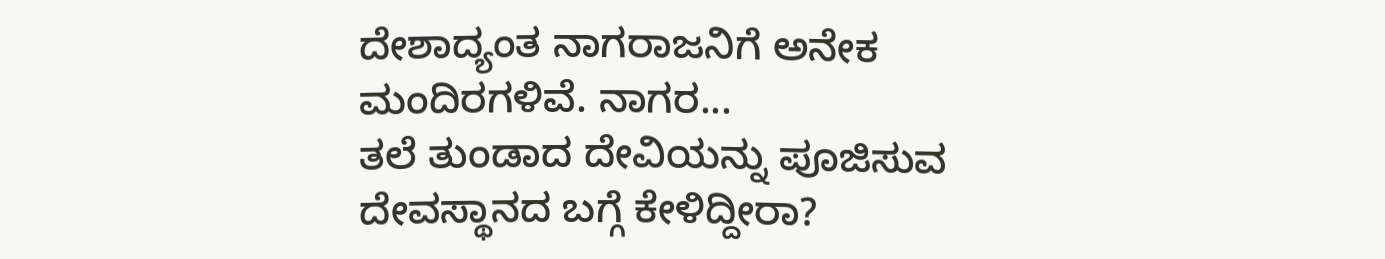ದೇಶಾದ್ಯಂತ ನಾಗರಾಜನಿಗೆ ಅನೇಕ ಮಂದಿರಗಳಿವೆ. ನಾಗರ...
ತಲೆ ತುಂಡಾದ ದೇವಿಯನ್ನು ಪೂಜಿಸುವ ದೇವಸ್ಥಾನದ ಬಗ್ಗೆ ಕೇಳಿದ್ದೀರಾ?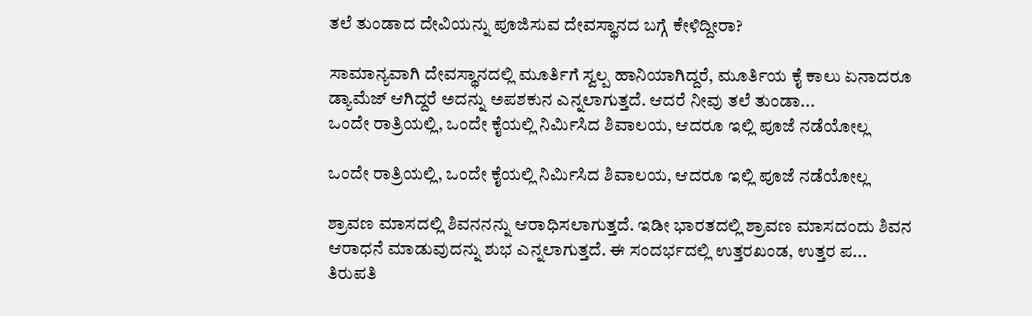ತಲೆ ತುಂಡಾದ ದೇವಿಯನ್ನು ಪೂಜಿಸುವ ದೇವಸ್ಥಾನದ ಬಗ್ಗೆ ಕೇಳಿದ್ದೀರಾ?

ಸಾಮಾನ್ಯವಾಗಿ ದೇವಸ್ಥಾನದಲ್ಲಿ ಮೂರ್ತಿಗೆ ಸ್ವಲ್ಪ ಹಾನಿಯಾಗಿದ್ದರೆ, ಮೂರ್ತಿಯ ಕೈ ಕಾಲು ಏನಾದರೂ ಡ್ಯಾಮೆಜ್ ಆಗಿದ್ದರೆ ಅದನ್ನು ಅಪಶಕುನ ಎನ್ನಲಾಗುತ್ತದೆ. ಆದರೆ ನೀವು ತಲೆ ತುಂಡಾ...
ಒಂದೇ ರಾತ್ರಿಯಲ್ಲಿ, ಒಂದೇ ಕೈಯಲ್ಲಿ ನಿರ್ಮಿಸಿದ ಶಿವಾಲಯ, ಆದರೂ ಇಲ್ಲಿ ಪೂಜೆ ನಡೆಯೋಲ್ಲ

ಒಂದೇ ರಾತ್ರಿಯಲ್ಲಿ, ಒಂದೇ ಕೈಯಲ್ಲಿ ನಿರ್ಮಿಸಿದ ಶಿವಾಲಯ, ಆದರೂ ಇಲ್ಲಿ ಪೂಜೆ ನಡೆಯೋಲ್ಲ

ಶ್ರಾವಣ ಮಾಸದಲ್ಲಿ ಶಿವನನನ್ನು ಆರಾಧಿಸಲಾಗುತ್ತದೆ. ಇಡೀ ಭಾರತದಲ್ಲಿ ಶ್ರಾವಣ ಮಾಸದಂದು ಶಿವನ ಆರಾಧನೆ ಮಾಡುವುದನ್ನು ಶುಭ ಎನ್ನಲಾಗುತ್ತದೆ. ಈ ಸಂದರ್ಭದಲ್ಲಿ ಉತ್ತರಖಂಡ, ಉತ್ತರ ಪ...
ತಿರುಪತಿ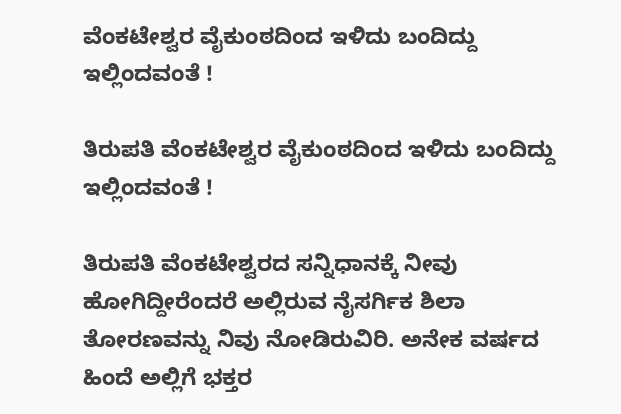ವೆಂಕಟೇಶ್ವರ ವೈಕುಂಠದಿಂದ ಇಳಿದು ಬಂದಿದ್ದು ಇಲ್ಲಿಂದವಂತೆ !

ತಿರುಪತಿ ವೆಂಕಟೇಶ್ವರ ವೈಕುಂಠದಿಂದ ಇಳಿದು ಬಂದಿದ್ದು ಇಲ್ಲಿಂದವಂತೆ !

ತಿರುಪತಿ ವೆಂಕಟೇಶ್ವರದ ಸನ್ನಿಧಾನಕ್ಕೆ ನೀವು ಹೋಗಿದ್ದೀರೆಂದರೆ ಅಲ್ಲಿರುವ ನೈಸರ್ಗಿಕ ಶಿಲಾ ತೋರಣವನ್ನು ನಿವು ನೋಡಿರುವಿರಿ. ಅನೇಕ ವರ್ಷದ ಹಿಂದೆ ಅಲ್ಲಿಗೆ ಭಕ್ತರ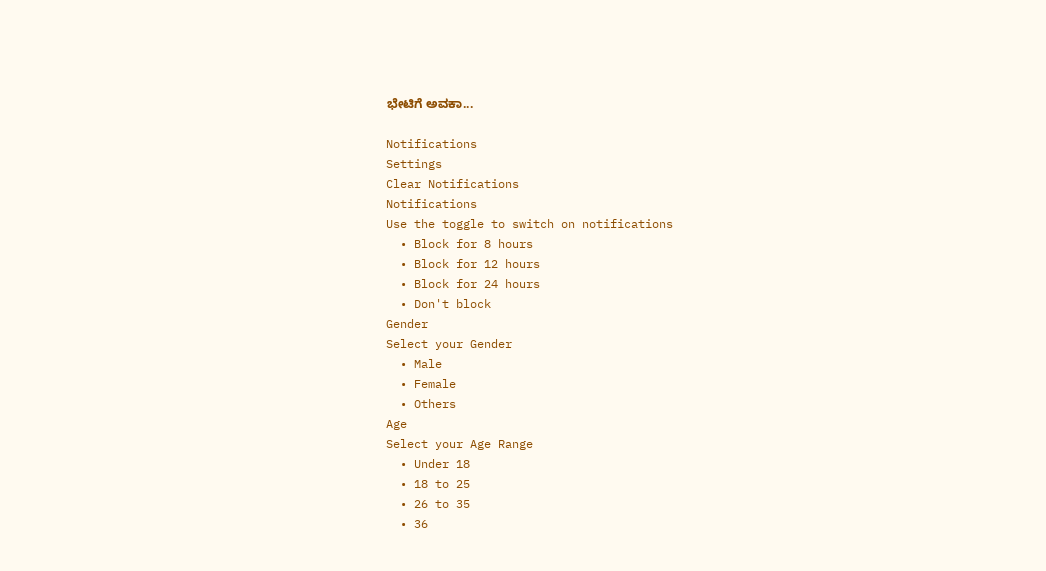ಭೇಟಿಗೆ ಅವಕಾ...

Notifications
Settings
Clear Notifications
Notifications
Use the toggle to switch on notifications
  • Block for 8 hours
  • Block for 12 hours
  • Block for 24 hours
  • Don't block
Gender
Select your Gender
  • Male
  • Female
  • Others
Age
Select your Age Range
  • Under 18
  • 18 to 25
  • 26 to 35
  • 36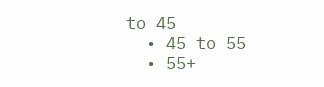to 45
  • 45 to 55
  • 55+